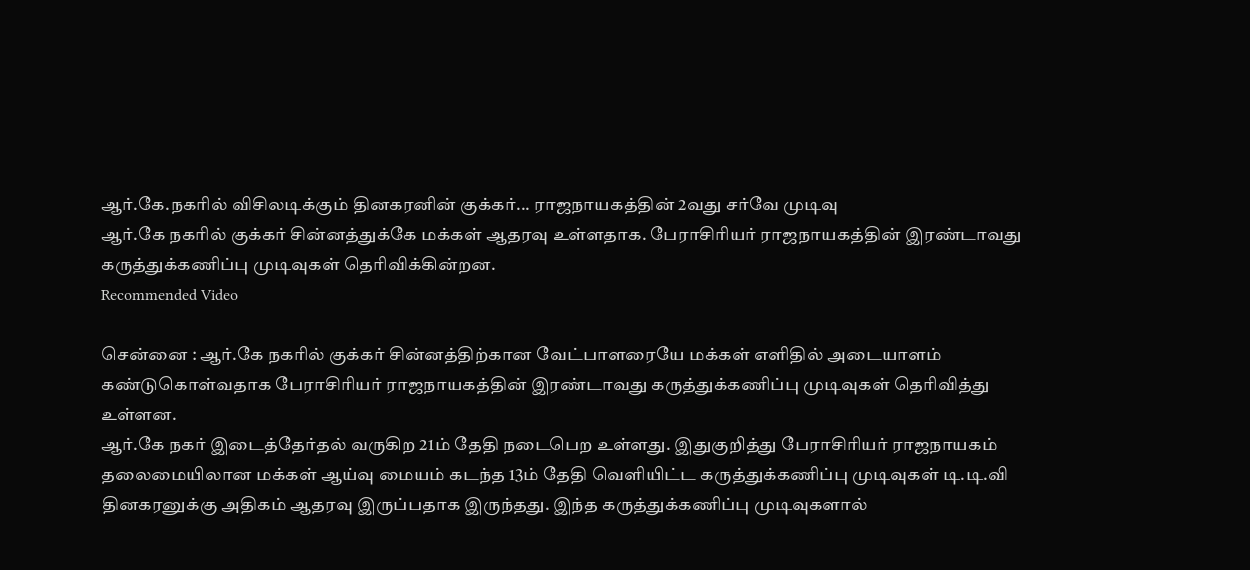ஆர்.கே.நகரில் விசிலடிக்கும் தினகரனின் குக்கர்... ராஜநாயகத்தின் 2வது சர்வே முடிவு
ஆர்.கே நகரில் குக்கர் சின்னத்துக்கே மக்கள் ஆதரவு உள்ளதாக. பேராசிரியர் ராஜநாயகத்தின் இரண்டாவது கருத்துக்கணிப்பு முடிவுகள் தெரிவிக்கின்றன.
Recommended Video

சென்னை : ஆர்.கே நகரில் குக்கர் சின்னத்திற்கான வேட்பாளரையே மக்கள் எளிதில் அடையாளம் கண்டுகொள்வதாக பேராசிரியர் ராஜநாயகத்தின் இரண்டாவது கருத்துக்கணிப்பு முடிவுகள் தெரிவித்து உள்ளன.
ஆர்.கே நகர் இடைத்தேர்தல் வருகிற 21ம் தேதி நடைபெற உள்ளது. இதுகுறித்து பேராசிரியர் ராஜநாயகம் தலைமையிலான மக்கள் ஆய்வு மையம் கடந்த 13ம் தேதி வெளியிட்ட கருத்துக்கணிப்பு முடிவுகள் டி.டி.வி தினகரனுக்கு அதிகம் ஆதரவு இருப்பதாக இருந்தது. இந்த கருத்துக்கணிப்பு முடிவுகளால்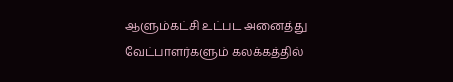ஆளும்கட்சி உட்பட அனைத்து வேட்பாளர்களும் கலக்கத்தில்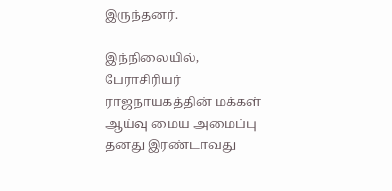இருந்தனர்.

இந்நிலையில், பேராசிரியர் ராஜநாயகத்தின் மக்கள் ஆய்வு மைய அமைப்பு தனது இரண்டாவது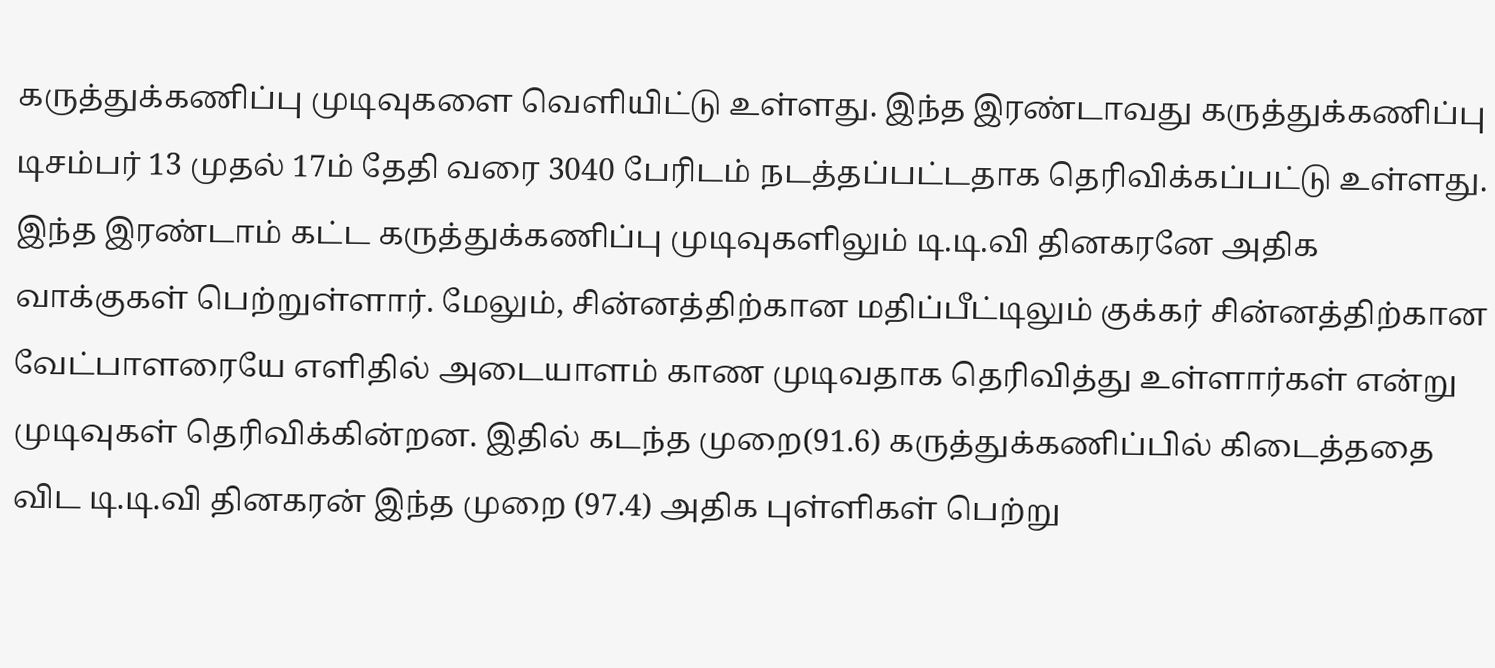கருத்துக்கணிப்பு முடிவுகளை வெளியிட்டு உள்ளது. இந்த இரண்டாவது கருத்துக்கணிப்பு டிசம்பர் 13 முதல் 17ம் தேதி வரை 3040 பேரிடம் நடத்தப்பட்டதாக தெரிவிக்கப்பட்டு உள்ளது.
இந்த இரண்டாம் கட்ட கருத்துக்கணிப்பு முடிவுகளிலும் டி.டி.வி தினகரனே அதிக வாக்குகள் பெற்றுள்ளார். மேலும், சின்னத்திற்கான மதிப்பீட்டிலும் குக்கர் சின்னத்திற்கான வேட்பாளரையே எளிதில் அடையாளம் காண முடிவதாக தெரிவித்து உள்ளார்கள் என்று முடிவுகள் தெரிவிக்கின்றன. இதில் கடந்த முறை(91.6) கருத்துக்கணிப்பில் கிடைத்ததை விட டி.டி.வி தினகரன் இந்த முறை (97.4) அதிக புள்ளிகள் பெற்று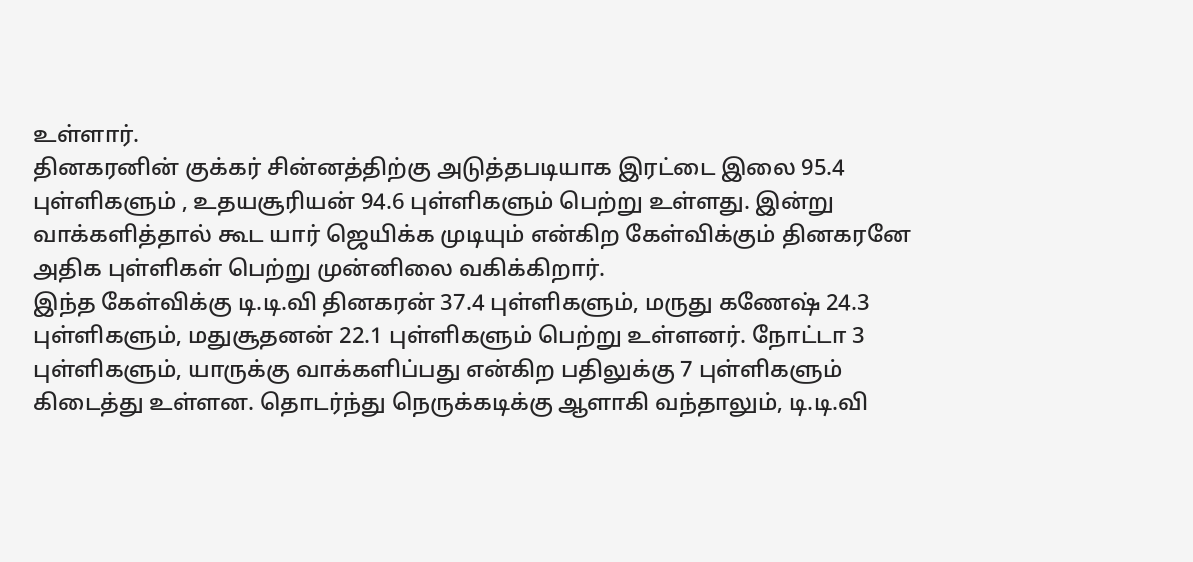உள்ளார்.
தினகரனின் குக்கர் சின்னத்திற்கு அடுத்தபடியாக இரட்டை இலை 95.4 புள்ளிகளும் , உதயசூரியன் 94.6 புள்ளிகளும் பெற்று உள்ளது. இன்று வாக்களித்தால் கூட யார் ஜெயிக்க முடியும் என்கிற கேள்விக்கும் தினகரனே அதிக புள்ளிகள் பெற்று முன்னிலை வகிக்கிறார்.
இந்த கேள்விக்கு டி.டி.வி தினகரன் 37.4 புள்ளிகளும், மருது கணேஷ் 24.3 புள்ளிகளும், மதுசூதனன் 22.1 புள்ளிகளும் பெற்று உள்ளனர். நோட்டா 3 புள்ளிகளும், யாருக்கு வாக்களிப்பது என்கிற பதிலுக்கு 7 புள்ளிகளும்
கிடைத்து உள்ளன. தொடர்ந்து நெருக்கடிக்கு ஆளாகி வந்தாலும், டி.டி.வி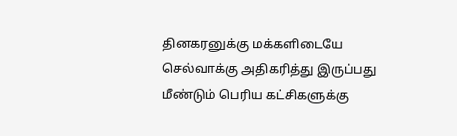தினகரனுக்கு மக்களிடையே செல்வாக்கு அதிகரித்து இருப்பது மீண்டும் பெரிய கட்சிகளுக்கு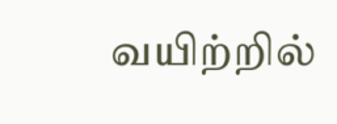வயிற்றில்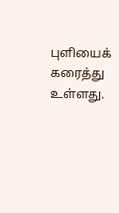புளியைக் கரைத்து உள்ளது.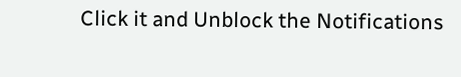Click it and Unblock the Notifications